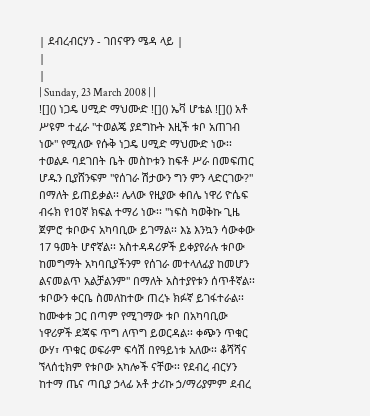| ደብረብርሃን - ገበናዋን ሜዳ ላይ |
|
|
| Sunday, 23 March 2008 | |
![]() ነጋዴ ሀሚድ ማህሙድ ![]() ኤቫ ሆቴል ![]() አቶ ሥዩም ተፈራ "ተወልጄ ያደግኩት እዚች ቱቦ አጠገብ ነው" የሚለው የሱቅ ነጋዴ ሀሚድ ማህሙድ ነው፡፡ ተወልዶ ባደገበት ቤት መስኮቱን ከፍቶ ሥራ በመፍጠር ሆዱን ቢያሸንፍም "የሰገራ ሽታውን ግን ምን ላድርገው?" በማለት ይጠይቃል፡፡ ሌላው የዚያው ቀበሌ ነዋሪ ዮሴፍ ብሩክ የ1ዐኛ ክፍል ተማሪ ነው፡፡ "ነፍስ ካወቅኩ ጊዜ ጀምሮ ቱቦውና አካባቢው ይገማል፡፡ እኔ እንኳን ሳውቀው 17 ዓመት ሆኖኛል፡፡ አስተዳዳሪዎች ይቀያየራሉ ቱቦው ከመግማት አካባቢያችንም የሰገራ መተላለፊያ ከመሆን ልናመልጥ አልቻልንም" በማለት አስተያየቱን ሰጥቶኛል፡፡ ቱቦውን ቀርቤ ስመለከተው ጠረኑ ክፉኛ ይገፋተራል፡፡ ከሙቀቱ ጋር በጣም የሚገማው ቱቦ በአካባቢው ነዋሪዎች ደጃፍ ጥግ ለጥግ ይወርዳል፡፡ ቀጭን ጥቁር ውሃ፣ ጥቁር ወፍራም ፍሳሽ በየዓይነቱ አለው፡፡ ቆሻሻና ኘላሰቲክም የቱቦው አካሎች ናቸው፡፡ የደብረ ብርሃን ከተማ ጤና ጣቢያ ኃላፊ አቶ ታሪኩ ኃ/ማሪያምም ደብረ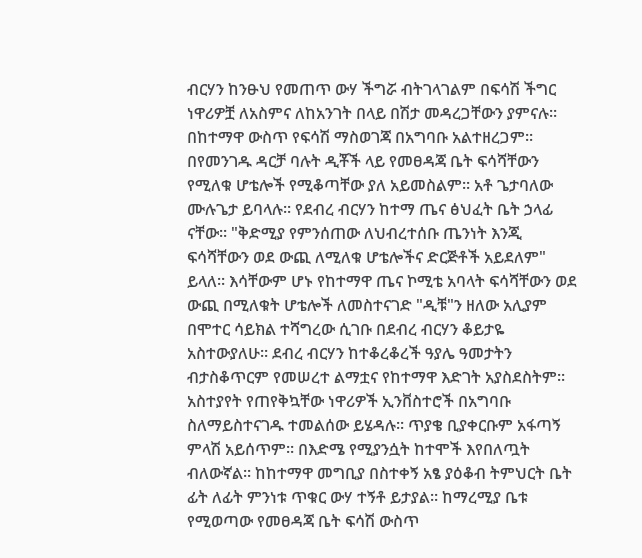ብርሃን ከንፁህ የመጠጥ ውሃ ችግሯ ብትገላገልም በፍሳሽ ችግር ነዋሪዎቿ ለአስምና ለከአንገት በላይ በሽታ መዳረጋቸውን ያምናሉ፡፡ በከተማዋ ውስጥ የፍሳሽ ማስወገጃ በአግባቡ አልተዘረጋም፡፡ በየመንገዱ ዳርቻ ባሉት ዲቾች ላይ የመፀዳጃ ቤት ፍሳሻቸውን የሚለቁ ሆቴሎች የሚቆጣቸው ያለ አይመስልም፡፡ አቶ ጌታባለው ሙሉጌታ ይባላሉ፡፡ የደብረ ብርሃን ከተማ ጤና ፅህፈት ቤት ኃላፊ ናቸው፡፡ "ቅድሚያ የምንሰጠው ለህብረተሰቡ ጤንነት እንጂ ፍሳሻቸውን ወደ ውጪ ለሚለቁ ሆቴሎችና ድርጅቶች አይደለም" ይላለ፡፡ እሳቸውም ሆኑ የከተማዋ ጤና ኮሚቴ አባላት ፍሳሻቸውን ወደ ውጪ በሚለቁት ሆቴሎች ለመስተናገድ "ዲቹ"ን ዘለው አሊያም በሞተር ሳይክል ተሻግረው ሲገቡ በደብረ ብርሃን ቆይታዬ አስተውያለሁ፡፡ ደብረ ብርሃን ከተቆረቆረች ዓያሌ ዓመታትን ብታስቆጥርም የመሠረተ ልማቷና የከተማዋ እድገት አያስደስትም፡፡ አስተያየት የጠየቅኳቸው ነዋሪዎች ኢንቨስተሮች በአግባቡ ስለማይስተናገዱ ተመልሰው ይሄዳሉ፡፡ ጥያቄ ቢያቀርቡም አፋጣኝ ምላሽ አይሰጥም፡፡ በእድሜ የሚያንሷት ከተሞች እየበለጧት ብለውኛል፡፡ ከከተማዋ መግቢያ በስተቀኝ አፄ ያዕቆብ ትምህርት ቤት ፊት ለፊት ምንነቱ ጥቁር ውሃ ተኝቶ ይታያል፡፡ ከማረሚያ ቤቱ የሚወጣው የመፀዳጃ ቤት ፍሳሽ ውስጥ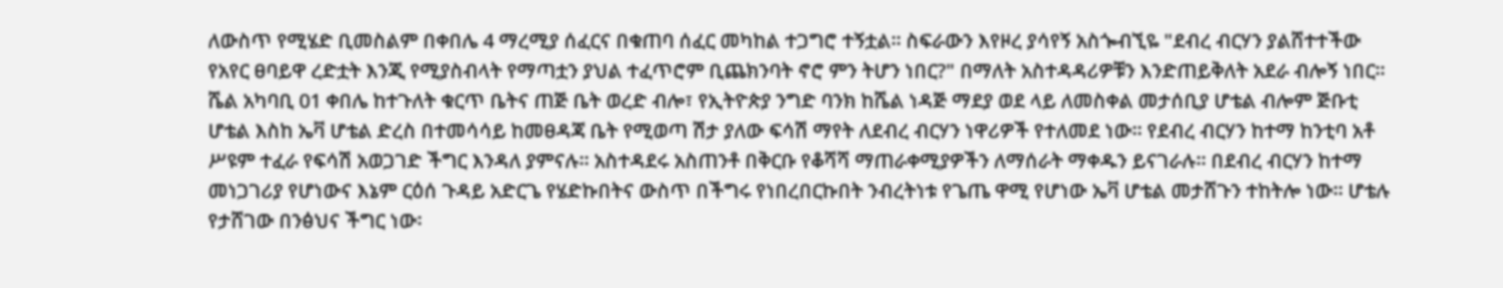ለውስጥ የሚሄድ ቢመስልም በቀበሌ 4 ማረሚያ ሰፈርና በቁጠባ ሰፈር መካከል ተጋግሮ ተኝቷል፡፡ ስፍራውን እየዞረ ያሳየኝ አስጐብኚዬ "ደብረ ብርሃን ያልሸተተችው የአየር ፀባይዋ ረድቷት እንጂ የሚያስብላት የማጣቷን ያህል ተፈጥሮም ቢጨክንባት ኖሮ ምን ትሆን ነበር?" በማለት አስተዳዳሪዎቹን እንድጠይቅለት አደራ ብሎኝ ነበር፡፡ ሼል አካባቢ 01 ቀበሌ ከተጉለት ቁርጥ ቤትና ጠጅ ቤት ወረድ ብሎ፣ የኢትዮጵያ ንግድ ባንክ ከሼል ነዳጅ ማደያ ወደ ላይ ለመስቀል መታሰቢያ ሆቴል ብሎም ጅቡቲ ሆቴል እስከ ኤቫ ሆቴል ድረስ በተመሳሳይ ከመፀዳጃ ቤት የሚወጣ ሽታ ያለው ፍሳሽ ማየት ለደብረ ብርሃን ነዋሪዎች የተለመደ ነው፡፡ የደብረ ብርሃን ከተማ ከንቲባ አቶ ሥዩም ተፈራ የፍሳሽ አወጋገድ ችግር እንዳለ ያምናሉ፡፡ አስተዳደሩ አስጠንቶ በቅርቡ የቆሻሻ ማጠራቀሚያዎችን ለማሰራት ማቀዱን ይናገራሉ፡፡ በደብረ ብርሃን ከተማ መነጋገሪያ የሆነውና እኔም ርዕሰ ጉዳይ አድርጌ የሄድኩበትና ውስጥ በችግሩ የነበረበርኩበት ንብረትነቱ የጌጤ ዋሚ የሆነው ኤቫ ሆቴል መታሸጉን ተከትሎ ነው፡፡ ሆቴሉ የታሸገው በንፅህና ችግር ነው፡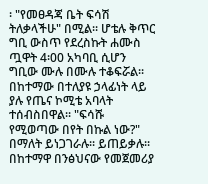፡ "የመፀዳጃ ቤት ፍሳሽ ትለቃላችሁ" በሚል፡፡ ሆቴሉ ቅጥር ግቢ ውስጥ የደረስኩት ሐሙስ ጧዋት 4፡00 አካባቢ ሲሆን ግቢው ሙሉ በሙሉ ተቆፍሯል፡፡ በከተማው በተለያዩ ኃላፊነት ላይ ያሉ የጤና ኮሚቴ አባላት ተሰብስበዋል፡፡ "ፍሳሹ የሚወጣው በየት በኩል ነው?" በማለት ይነጋገራሉ፡፡ ይጠይቃሉ፡፡ በከተማዋ በንፅህናው የመጀመሪያ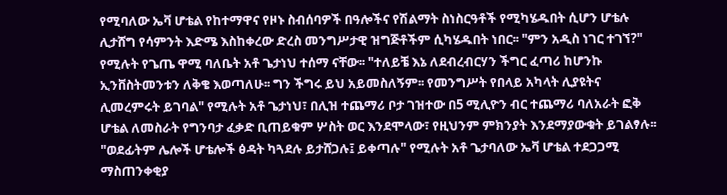የሚባለው ኤቫ ሆቴል የከተማዋና የዞኑ ስብሰባዎች በዓሎችና የሽልማት ስነስርዓቶች የሚካሄዱበት ሲሆን ሆቴሉ ሊታሸግ የሳምንት እድሜ እስከቀረው ድረስ መንግሥታዊ ዝግጅቶችም ሲካሄዱበት ነበር፡፡ "ምን አዲስ ነገር ተገኘ?" የሚሉት የጌጤ ዋሚ ባለቤት አቶ ጌታነህ ተሰማ ናቸው፡፡ "ተለይቼ እኔ ለደብረብርሃን ችግር ፈጣሪ ከሆንኩ ኢንቨስትመንቱን ለቅቄ እወጣለሁ፡፡ ግን ችግሩ ይህ አይመስለኝም፡፡ የመንግሥት የበላይ አካላት ሊያዩትና ሊመረምሩት ይገባል" የሚሉት አቶ ጌታነህ፣ በሊዝ ተጨማሪ ቦታ ገዝተው በ5 ሚሊዮን ብር ተጨማሪ ባለአራት ፎቅ ሆቴል ለመስራት የግንባታ ፈቃድ ቢጠይቁም ሦስት ወር እንደሞላው፣ የዚህንም ምክንያት እንደማያውቁት ይገልፃሉ፡፡ "ወደፊትም ሌሎች ሆቴሎች ፅዳት ካጓደሉ ይታሸጋሉ፤ ይቀጣሉ" የሚሉት አቶ ጌታባለው ኤቫ ሆቴል ተደጋጋሚ ማስጠንቀቂያ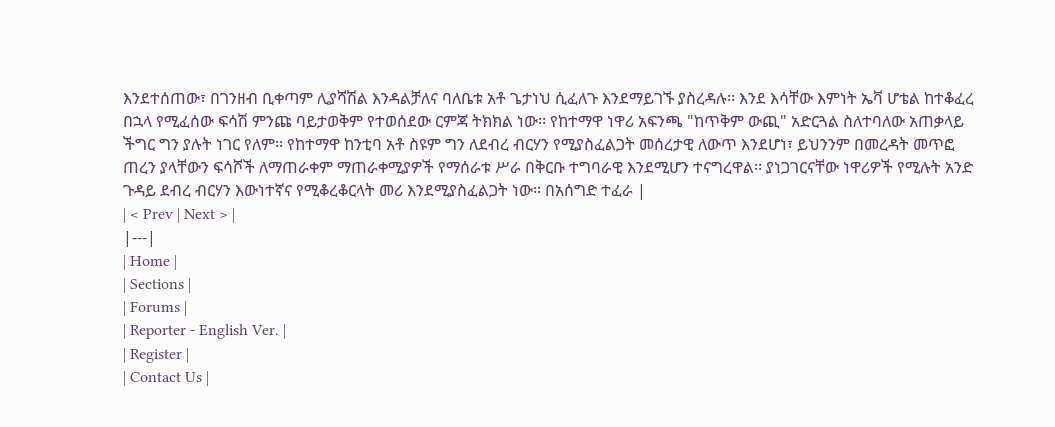እንደተሰጠው፣ በገንዘብ ቢቀጣም ሊያሻሽል እንዳልቻለና ባለቤቱ አቶ ጌታነህ ሲፈለጉ እንደማይገኙ ያስረዳሉ፡፡ እንደ እሳቸው እምነት ኤቫ ሆቴል ከተቆፈረ በኋላ የሚፈሰው ፍሳሽ ምንጩ ባይታወቅም የተወሰደው ርምጃ ትክክል ነው፡፡ የከተማዋ ነዋሪ አፍንጫ "ከጥቅም ውጪ" አድርጓል ስለተባለው አጠቃላይ ችግር ግን ያሉት ነገር የለም፡፡ የከተማዋ ከንቲባ አቶ ስዩም ግን ለደብረ ብርሃን የሚያስፈልጋት መሰረታዊ ለውጥ እንደሆነ፣ ይህንንም በመረዳት መጥፎ ጠረን ያላቸውን ፍሳሾች ለማጠራቀም ማጠራቀሚያዎች የማሰራቱ ሥራ በቅርቡ ተግባራዊ እንደሚሆን ተናግረዋል፡፡ ያነጋገርናቸው ነዋሪዎች የሚሉት አንድ ጉዳይ ደብረ ብርሃን እውነተኛና የሚቆረቆርላት መሪ እንደሚያስፈልጋት ነው፡፡ በአሰግድ ተፈራ |
| < Prev | Next > |
|---|
| Home |
| Sections |
| Forums |
| Reporter - English Ver. |
| Register |
| Contact Us |